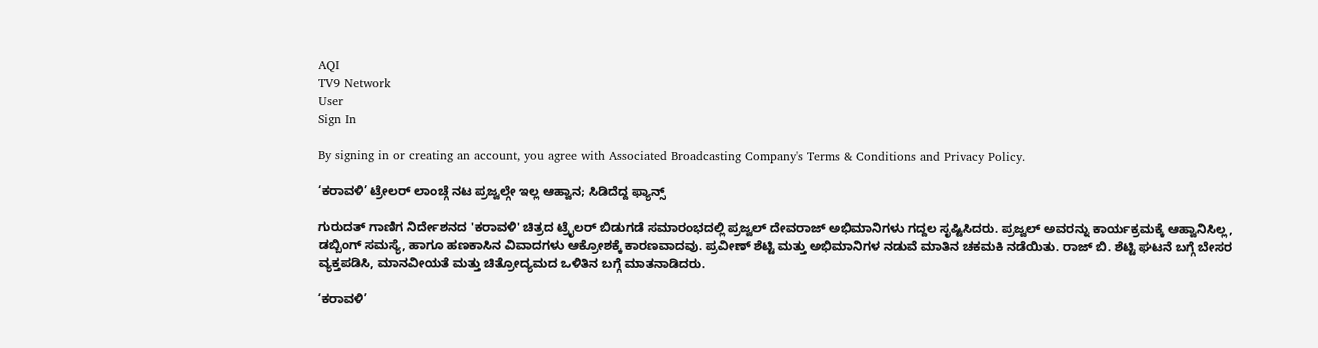AQI
TV9 Network
User
Sign In

By signing in or creating an account, you agree with Associated Broadcasting Company's Terms & Conditions and Privacy Policy.

‘ಕರಾವಳಿ’ ಟ್ರೇಲರ್ ಲಾಂಚ್ಗೆ ನಟ ಪ್ರಜ್ವಲ್ಗೇ ಇಲ್ಲ ಆಹ್ವಾನ; ಸಿಡಿದೆದ್ದ ಫ್ಯಾನ್ಸ್

ಗುರುದತ್ ಗಾಣಿಗ ನಿರ್ದೇಶನದ 'ಕರಾವಳಿ' ಚಿತ್ರದ ಟ್ರೈಲರ್ ಬಿಡುಗಡೆ ಸಮಾರಂಭದಲ್ಲಿ ಪ್ರಜ್ವಲ್ ದೇವರಾಜ್ ಅಭಿಮಾನಿಗಳು ಗದ್ದಲ ಸೃಷ್ಟಿಸಿದರು. ಪ್ರಜ್ವಲ್ ಅವರನ್ನು ಕಾರ್ಯಕ್ರಮಕ್ಕೆ ಆಹ್ವಾನಿಸಿಲ್ಲ, ಡಬ್ಬಿಂಗ್ ಸಮಸ್ಯೆ, ಹಾಗೂ ಹಣಕಾಸಿನ ವಿವಾದಗಳು ಆಕ್ರೋಶಕ್ಕೆ ಕಾರಣವಾದವು. ಪ್ರವೀಣ್ ಶೆಟ್ಟಿ ಮತ್ತು ಅಭಿಮಾನಿಗಳ ನಡುವೆ ಮಾತಿನ ಚಕಮಕಿ ನಡೆಯಿತು. ರಾಜ್ ಬಿ. ಶೆಟ್ಟಿ ಘಟನೆ ಬಗ್ಗೆ ಬೇಸರ ವ್ಯಕ್ತಪಡಿಸಿ, ಮಾನವೀಯತೆ ಮತ್ತು ಚಿತ್ರೋದ್ಯಮದ ಒಳಿತಿನ ಬಗ್ಗೆ ಮಾತನಾಡಿದರು.

‘ಕರಾವಳಿ’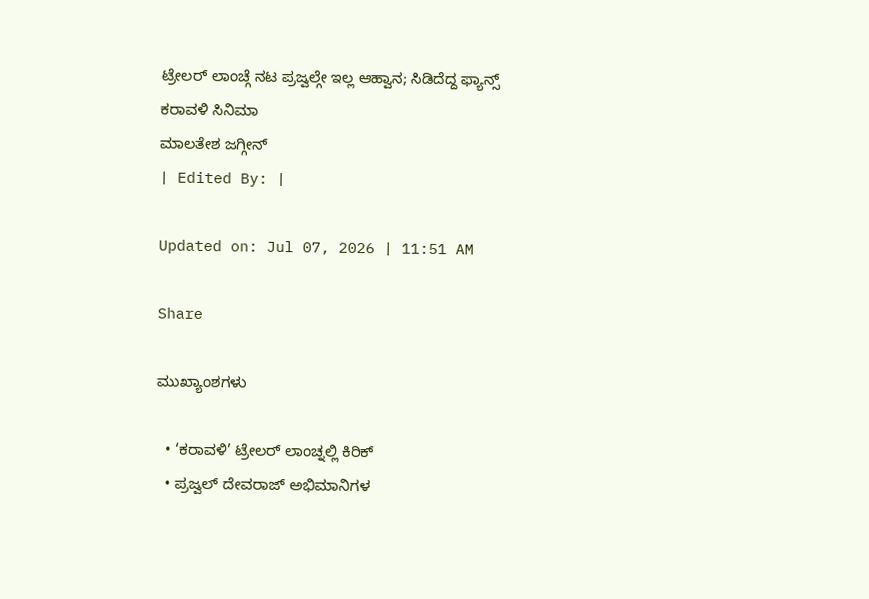ಟ್ರೇಲರ್ ಲಾಂಚ್ಗೆ ನಟ ಪ್ರಜ್ವಲ್ಗೇ ಇಲ್ಲ ಆಹ್ವಾನ; ಸಿಡಿದೆದ್ದ ಫ್ಯಾನ್ಸ್
ಕರಾವಳಿ ಸಿನಿಮಾ
ಮಾಲತೇಶ ಜಗ್ಗೀನ್
| Edited By: |

Updated on: Jul 07, 2026 | 11:51 AM

Share

ಮುಖ್ಯಾಂಶಗಳು

  • ‘ಕರಾವಳಿ’ ಟ್ರೇಲರ್ ಲಾಂಚ್ನಲ್ಲಿ ಕಿರಿಕ್
  • ಪ್ರಜ್ವಲ್ ದೇವರಾಜ್ ಅಭಿಮಾನಿಗಳ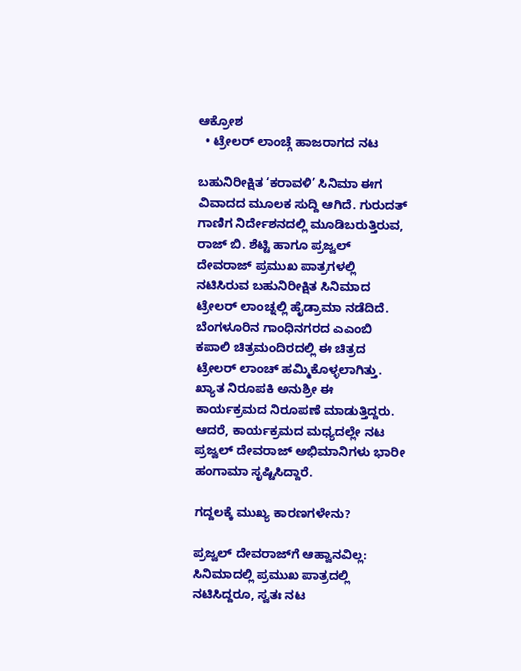ಆಕ್ರೋಶ
  • ಟ್ರೇಲರ್ ಲಾಂಚ್ಗೆ ಹಾಜರಾಗದ ನಟ

ಬಹುನಿರೀಕ್ಷಿತ ‘ಕರಾವಳಿ’ ಸಿನಿಮಾ ಈಗ ವಿವಾದದ ಮೂಲಕ ಸುದ್ದಿ ಆಗಿದೆ. ಗುರುದತ್ ಗಾಣಿಗ ನಿರ್ದೇಶನದಲ್ಲಿ ಮೂಡಿಬರುತ್ತಿರುವ, ರಾಜ್ ಬಿ. ಶೆಟ್ಟಿ ಹಾಗೂ ಪ್ರಜ್ವಲ್ ದೇವರಾಜ್ ಪ್ರಮುಖ ಪಾತ್ರಗಳಲ್ಲಿ ನಟಿಸಿರುವ ಬಹುನಿರೀಕ್ಷಿತ ಸಿನಿಮಾದ ಟ್ರೇಲರ್ ಲಾಂಚ್ನಲ್ಲಿ ಹೈಡ್ರಾಮಾ ನಡೆದಿದೆ. ಬೆಂಗಳೂರಿನ ಗಾಂಧಿನಗರದ ಎಎಂಬಿ ಕಪಾಲಿ ಚಿತ್ರಮಂದಿರದಲ್ಲಿ ಈ ಚಿತ್ರದ ಟ್ರೇಲರ್ ಲಾಂಚ್ ಹಮ್ಮಿಕೊಳ್ಳಲಾಗಿತ್ತು. ಖ್ಯಾತ ನಿರೂಪಕಿ ಅನುಶ್ರೀ ಈ ಕಾರ್ಯಕ್ರಮದ ನಿರೂಪಣೆ ಮಾಡುತ್ತಿದ್ದರು. ಆದರೆ, ಕಾರ್ಯಕ್ರಮದ ಮಧ್ಯದಲ್ಲೇ ನಟ ಪ್ರಜ್ವಲ್ ದೇವರಾಜ್ ಅಭಿಮಾನಿಗಳು ಭಾರೀ ಹಂಗಾಮಾ ಸೃಷ್ಟಿಸಿದ್ದಾರೆ.

ಗದ್ದಲಕ್ಕೆ ಮುಖ್ಯ ಕಾರಣಗಳೇನು?

ಪ್ರಜ್ವಲ್ ದೇವರಾಜ್‌ಗೆ ಆಹ್ವಾನವಿಲ್ಲ: ಸಿನಿಮಾದಲ್ಲಿ ಪ್ರಮುಖ ಪಾತ್ರದಲ್ಲಿ ನಟಿಸಿದ್ದರೂ, ಸ್ವತಃ ನಟ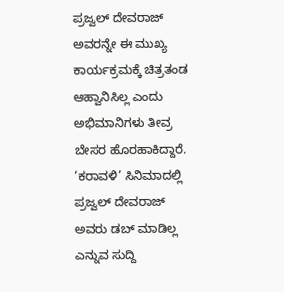ಪ್ರಜ್ವಲ್ ದೇವರಾಜ್ ಅವರನ್ನೇ ಈ ಮುಖ್ಯ ಕಾರ್ಯಕ್ರಮಕ್ಕೆ ಚಿತ್ರತಂಡ ಆಹ್ವಾನಿಸಿಲ್ಲ ಎಂದು ಅಭಿಮಾನಿಗಳು ತೀವ್ರ ಬೇಸರ ಹೊರಹಾಕಿದ್ದಾರೆ. ‘ಕರಾವಳಿ’ ಸಿನಿಮಾದಲ್ಲಿ ಪ್ರಜ್ವಲ್ ದೇವರಾಜ್ ಅವರು ಡಬ್ ಮಾಡಿಲ್ಲ ಎನ್ನುವ ಸುದ್ದಿ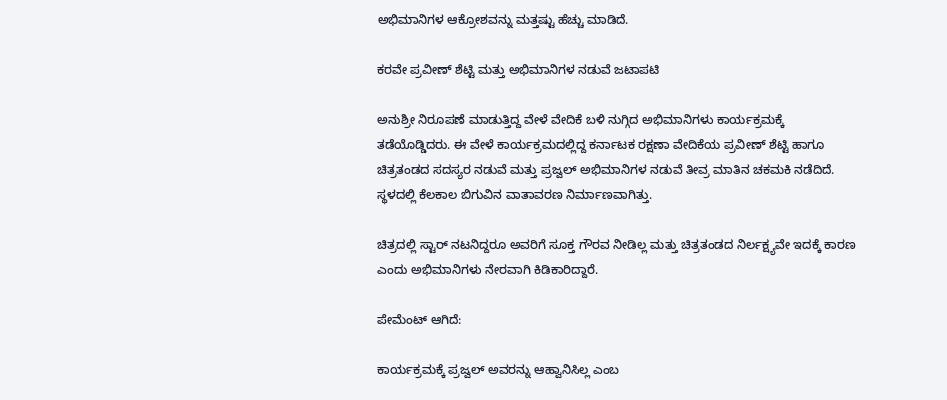ಅಭಿಮಾನಿಗಳ ಆಕ್ರೋಶವನ್ನು ಮತ್ತಷ್ಟು ಹೆಚ್ಚು ಮಾಡಿದೆ.

ಕರವೇ ಪ್ರವೀಣ್ ಶೆಟ್ಟಿ ಮತ್ತು ಅಭಿಮಾನಿಗಳ ನಡುವೆ ಜಟಾಪಟಿ

ಅನುಶ್ರೀ ನಿರೂಪಣೆ ಮಾಡುತ್ತಿದ್ದ ವೇಳೆ ವೇದಿಕೆ ಬಳಿ ನುಗ್ಗಿದ ಅಭಿಮಾನಿಗಳು ಕಾರ್ಯಕ್ರಮಕ್ಕೆ ತಡೆಯೊಡ್ಡಿದರು. ಈ ವೇಳೆ ಕಾರ್ಯಕ್ರಮದಲ್ಲಿದ್ದ ಕರ್ನಾಟಕ ರಕ್ಷಣಾ ವೇದಿಕೆಯ ಪ್ರವೀಣ್ ಶೆಟ್ಟಿ ಹಾಗೂ ಚಿತ್ರತಂಡದ ಸದಸ್ಯರ ನಡುವೆ ಮತ್ತು ಪ್ರಜ್ವಲ್ ಅಭಿಮಾನಿಗಳ ನಡುವೆ ತೀವ್ರ ಮಾತಿನ ಚಕಮಕಿ ನಡೆದಿದೆ. ಸ್ಥಳದಲ್ಲಿ ಕೆಲಕಾಲ ಬಿಗುವಿನ ವಾತಾವರಣ ನಿರ್ಮಾಣವಾಗಿತ್ತು.

ಚಿತ್ರದಲ್ಲಿ ಸ್ಟಾರ್ ನಟನಿದ್ದರೂ ಅವರಿಗೆ ಸೂಕ್ತ ಗೌರವ ನೀಡಿಲ್ಲ ಮತ್ತು ಚಿತ್ರತಂಡದ ನಿರ್ಲಕ್ಷ್ಯವೇ ಇದಕ್ಕೆ ಕಾರಣ ಎಂದು ಅಭಿಮಾನಿಗಳು ನೇರವಾಗಿ ಕಿಡಿಕಾರಿದ್ದಾರೆ.

ಪೇಮೆಂಟ್ ಆಗಿದೆ:

ಕಾರ್ಯಕ್ರಮಕ್ಕೆ ಪ್ರಜ್ವಲ್ ಅವರನ್ನು ಆಹ್ವಾನಿಸಿಲ್ಲ ಎಂಬ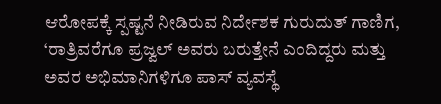ಆರೋಪಕ್ಕೆ ಸ್ಪಷ್ಟನೆ ನೀಡಿರುವ ನಿರ್ದೇಶಕ ಗುರುದುತ್ ಗಾಣಿಗ, ‘ರಾತ್ರಿವರೆಗೂ ಪ್ರಜ್ವಲ್ ಅವರು ಬರುತ್ತೇನೆ ಎಂದಿದ್ದರು ಮತ್ತು ಅವರ ಅಭಿಮಾನಿಗಳಿಗೂ ಪಾಸ್ ವ್ಯವಸ್ಥೆ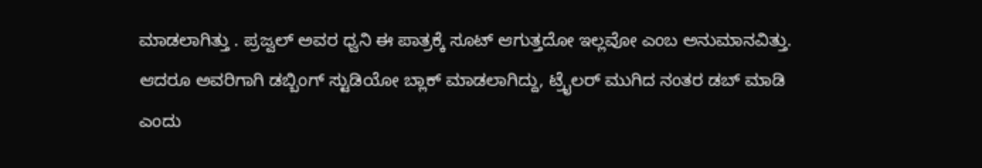ಮಾಡಲಾಗಿತ್ತು . ಪ್ರಜ್ವಲ್ ಅವರ ಧ್ವನಿ ಈ ಪಾತ್ರಕ್ಕೆ ಸೂಟ್ ಆಗುತ್ತದೋ ಇಲ್ಲವೋ ಎಂಬ ಅನುಮಾನವಿತ್ತು. ಆದರೂ ಅವರಿಗಾಗಿ ಡಬ್ಬಿಂಗ್ ಸ್ಟುಡಿಯೋ ಬ್ಲಾಕ್ ಮಾಡಲಾಗಿದ್ದು, ಟ್ರೈಲರ್ ಮುಗಿದ ನಂತರ ಡಬ್ ಮಾಡಿ ಎಂದು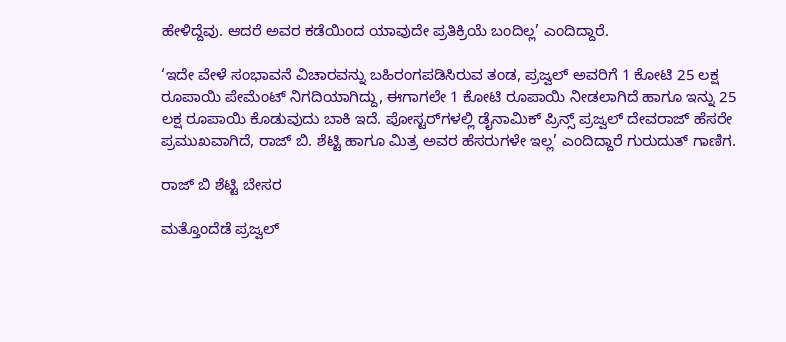ಹೇಳಿದ್ದೆವು. ಆದರೆ ಅವರ ಕಡೆಯಿಂದ ಯಾವುದೇ ಪ್ರತಿಕ್ರಿಯೆ ಬಂದಿಲ್ಲ’ ಎಂದಿದ್ದಾರೆ.

‘ಇದೇ ವೇಳೆ ಸಂಭಾವನೆ ವಿಚಾರವನ್ನು ಬಹಿರಂಗಪಡಿಸಿರುವ ತಂಡ, ಪ್ರಜ್ವಲ್ ಅವರಿಗೆ 1 ಕೋಟಿ 25 ಲಕ್ಷ ರೂಪಾಯಿ ಪೇಮೆಂಟ್ ನಿಗದಿಯಾಗಿದ್ದು, ಈಗಾಗಲೇ 1 ಕೋಟಿ ರೂಪಾಯಿ ನೀಡಲಾಗಿದೆ ಹಾಗೂ ಇನ್ನು 25 ಲಕ್ಷ ರೂಪಾಯಿ ಕೊಡುವುದು ಬಾಕಿ ಇದೆ. ಪೋಸ್ಟರ್‌ಗಳಲ್ಲಿ ಡೈನಾಮಿಕ್ ಪ್ರಿನ್ಸ್ ಪ್ರಜ್ವಲ್ ದೇವರಾಜ್ ಹೆಸರೇ ಪ್ರಮುಖವಾಗಿದೆ, ರಾಜ್ ಬಿ. ಶೆಟ್ಟಿ ಹಾಗೂ ಮಿತ್ರ ಅವರ ಹೆಸರುಗಳೇ ಇಲ್ಲ’ ಎಂದಿದ್ದಾರೆ ಗುರುದುತ್ ಗಾಣಿಗ.

ರಾಜ್ ಬಿ ಶೆಟ್ಟಿ ಬೇಸರ

ಮತ್ತೊಂದೆಡೆ ಪ್ರಜ್ವಲ್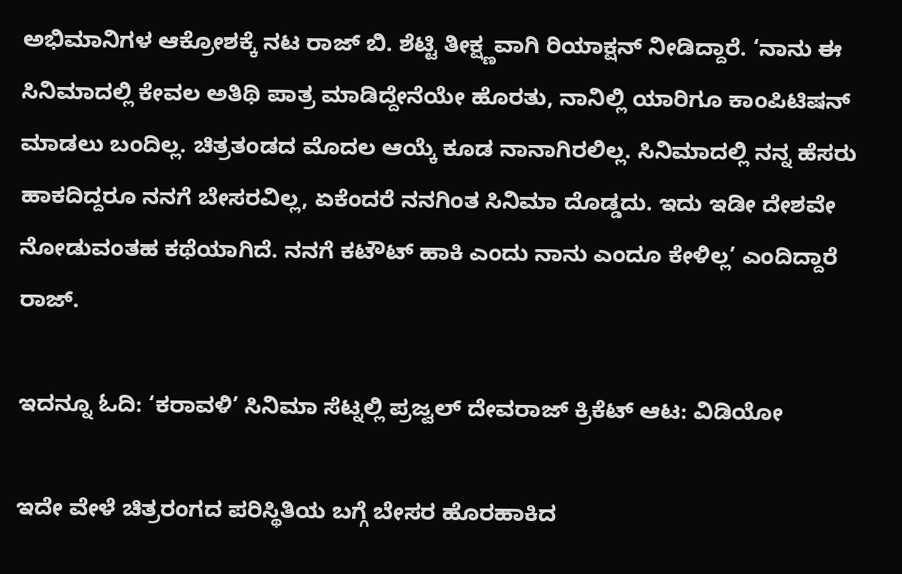ಅಭಿಮಾನಿಗಳ ಆಕ್ರೋಶಕ್ಕೆ ನಟ ರಾಜ್ ಬಿ. ಶೆಟ್ಟಿ ತೀಕ್ಷ್ಣವಾಗಿ ರಿಯಾಕ್ಷನ್ ನೀಡಿದ್ದಾರೆ. ‘ನಾನು ಈ ಸಿನಿಮಾದಲ್ಲಿ ಕೇವಲ ಅತಿಥಿ ಪಾತ್ರ ಮಾಡಿದ್ದೇನೆಯೇ ಹೊರತು, ನಾನಿಲ್ಲಿ ಯಾರಿಗೂ ಕಾಂಪಿಟಿಷನ್ ಮಾಡಲು ಬಂದಿಲ್ಲ. ಚಿತ್ರತಂಡದ ಮೊದಲ ಆಯ್ಕೆ ಕೂಡ ನಾನಾಗಿರಲಿಲ್ಲ. ಸಿನಿಮಾದಲ್ಲಿ ನನ್ನ ಹೆಸರು ಹಾಕದಿದ್ದರೂ ನನಗೆ ಬೇಸರವಿಲ್ಲ, ಏಕೆಂದರೆ ನನಗಿಂತ ಸಿನಿಮಾ ದೊಡ್ಡದು. ಇದು ಇಡೀ ದೇಶವೇ ನೋಡುವಂತಹ ಕಥೆಯಾಗಿದೆ. ನನಗೆ ಕಟೌಟ್ ಹಾಕಿ ಎಂದು ನಾನು ಎಂದೂ ಕೇಳಿಲ್ಲ’ ಎಂದಿದ್ದಾರೆ ರಾಜ್.

ಇದನ್ನೂ ಓದಿ: ‘ಕರಾವಳಿ’ ಸಿನಿಮಾ ಸೆಟ್ನಲ್ಲಿ ಪ್ರಜ್ವಲ್ ದೇವರಾಜ್ ಕ್ರಿಕೆಟ್ ಆಟ: ವಿಡಿಯೋ

ಇದೇ ವೇಳೆ ಚಿತ್ರರಂಗದ ಪರಿಸ್ಥಿತಿಯ ಬಗ್ಗೆ ಬೇಸರ ಹೊರಹಾಕಿದ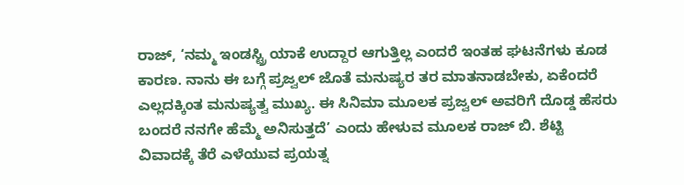ರಾಜ್, ‘ನಮ್ಮ ಇಂಡಸ್ಟ್ರಿ ಯಾಕೆ ಉದ್ದಾರ ಆಗುತ್ತಿಲ್ಲ ಎಂದರೆ ಇಂತಹ ಘಟನೆಗಳು ಕೂಡ ಕಾರಣ. ನಾನು ಈ ಬಗ್ಗೆ ಪ್ರಜ್ವಲ್ ಜೊತೆ ಮನುಷ್ಯರ ತರ ಮಾತನಾಡಬೇಕು, ಏಕೆಂದರೆ ಎಲ್ಲದಕ್ಕಿಂತ ಮನುಷ್ಯತ್ವ ಮುಖ್ಯ. ಈ ಸಿನಿಮಾ ಮೂಲಕ ಪ್ರಜ್ವಲ್ ಅವರಿಗೆ ದೊಡ್ಡ ಹೆಸರು ಬಂದರೆ ನನಗೇ ಹೆಮ್ಮೆ ಅನಿಸುತ್ತದೆ’ ಎಂದು ಹೇಳುವ ಮೂಲಕ ರಾಜ್ ಬಿ. ಶೆಟ್ಟಿ ವಿವಾದಕ್ಕೆ ತೆರೆ ಎಳೆಯುವ ಪ್ರಯತ್ನ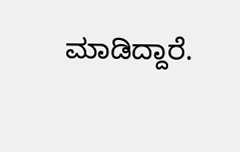ಮಾಡಿದ್ದಾರೆ.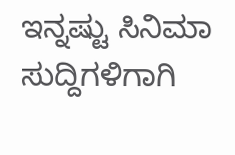ಇನ್ನಷ್ಟು ಸಿನಿಮಾ ಸುದ್ದಿಗಳಿಗಾಗಿ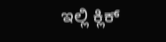ಇಲ್ಲಿ ಕ್ಲಿಕ್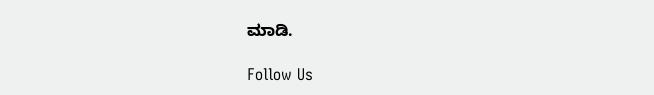ಮಾಡಿ.

Follow Us